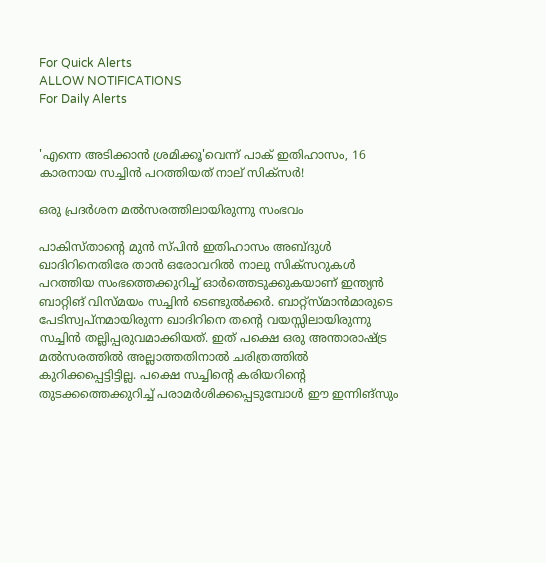For Quick Alerts
ALLOW NOTIFICATIONS
For Daily Alerts


'എന്നെ അടിക്കാന്‍ ശ്രമിക്കൂ'വെന്ന് പാക് ഇതിഹാസം, 16 കാരനായ സച്ചിന്‍ പറത്തിയത് നാല് സിക്‌സര്‍!

ഒരു പ്രദര്‍ശന മല്‍സരത്തിലായിരുന്നു സംഭവം

പാകിസ്താന്റെ മുന്‍ സ്പിന്‍ ഇതിഹാസം അബ്ദുള്‍ ഖാദിറിനെതിരേ താന്‍ ഒരോവറില്‍ നാലു സിക്‌സറുകള്‍ പറത്തിയ സംഭത്തെക്കുറിച്ച് ഓര്‍ത്തെടുക്കുകയാണ് ഇന്ത്യന്‍ ബാറ്റിങ് വിസ്മയം സച്ചിന്‍ ടെണ്ടുല്‍ക്കര്‍. ബാറ്റ്‌സ്മാന്‍മാരുടെ പേടിസ്വപ്‌നമായിരുന്ന ഖാദിറിനെ തന്റെ വയസ്സിലായിരുന്നു സച്ചിന്‍ തല്ലിപ്പരുവമാക്കിയത്. ഇത് പക്ഷെ ഒരു അന്താരാഷ്ട്ര മല്‍സരത്തില്‍ അല്ലാത്തതിനാല്‍ ചരിത്രത്തില്‍ കുറിക്കപ്പെട്ടിട്ടില്ല. പക്ഷെ സച്ചിന്റെ കരിയറിന്റെ തുടക്കത്തെക്കുറിച്ച് പരാമര്‍ശിക്കപ്പെടുമ്പോള്‍ ഈ ഇന്നിങ്‌സും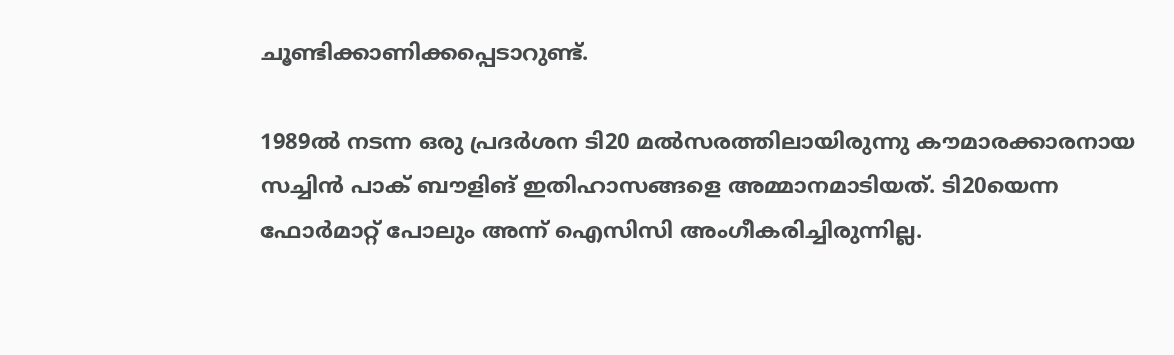ചൂണ്ടിക്കാണിക്കപ്പെടാറുണ്ട്.

1989ല്‍ നടന്ന ഒരു പ്രദര്‍ശന ടി20 മല്‍സരത്തിലായിരുന്നു കൗമാരക്കാരനായ സച്ചിന്‍ പാക് ബൗളിങ് ഇതിഹാസങ്ങളെ അമ്മാനമാടിയത്. ടി20യെന്ന ഫോര്‍മാറ്റ് പോലും അന്ന് ഐസിസി അംഗീകരിച്ചിരുന്നില്ല.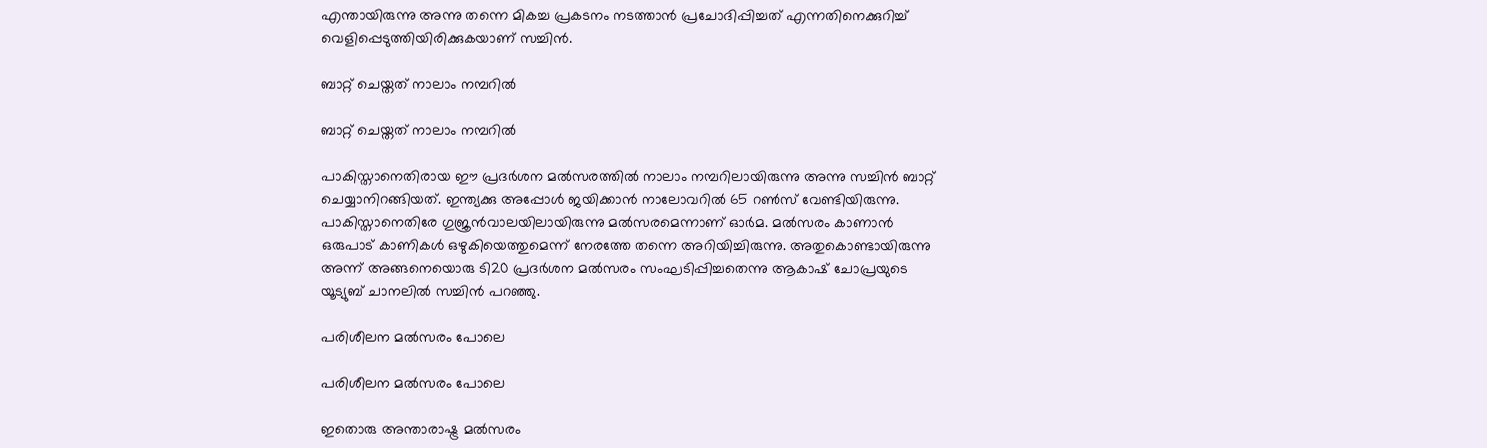എന്തായിരുന്നു അന്നു തന്നെ മികച്ച പ്രകടനം നടത്താന്‍ പ്രചോദിപ്പിച്ചത് എന്നതിനെക്കുറിച്ച് വെളിപ്പെടുത്തിയിരിക്കുകയാണ് സച്ചിന്‍.

ബാറ്റ് ചെയ്തത് നാലാം നമ്പറില്‍

ബാറ്റ് ചെയ്തത് നാലാം നമ്പറില്‍

പാകിസ്താനെതിരായ ഈ പ്രദര്‍ശന മല്‍സരത്തില്‍ നാലാം നമ്പറിലായിരുന്നു അന്നു സച്ചിന്‍ ബാറ്റ് ചെയ്യാനിറങ്ങിയത്. ഇന്ത്യക്കു അപ്പോള്‍ ജയിക്കാന്‍ നാലോവറില്‍ 65 റണ്‍സ് വേണ്ടിയിരുന്നു.
പാകിസ്താനെതിരേ ഗുജ്രന്‍വാലയിലായിരുന്നു മല്‍സരമെന്നാണ് ഓര്‍മ. മല്‍സരം കാണാന്‍ ഒരുപാട് കാണികള്‍ ഒഴുകിയെത്തുമെന്ന് നേരത്തേ തന്നെ അറിയിച്ചിരുന്നു. അതുകൊണ്ടായിരുന്നു അന്ന് അങ്ങനെയൊരു ടി20 പ്രദര്‍ശന മല്‍സരം സംഘടിപ്പിച്ചതെന്നു ആകാഷ് ചോപ്രയുടെ യൂട്യുബ് ചാനലില്‍ സച്ചിന്‍ പറഞ്ഞു.

പരിശീലന മല്‍സരം പോലെ

പരിശീലന മല്‍സരം പോലെ

ഇതൊരു അന്താരാഷ്ട്ര മല്‍സരം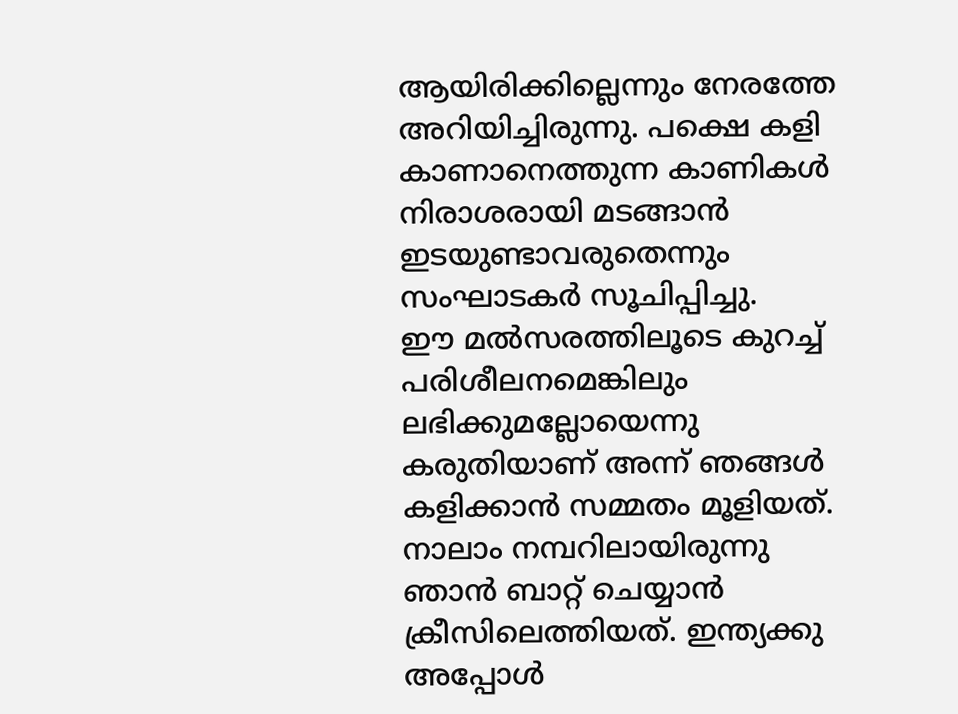ആയിരിക്കില്ലെന്നും നേരത്തേ അറിയിച്ചിരുന്നു. പക്ഷെ കളി കാണാനെത്തുന്ന കാണികള്‍ നിരാശരായി മടങ്ങാന്‍ ഇടയുണ്ടാവരുതെന്നും സംഘാടകര്‍ സൂചിപ്പിച്ചു.
ഈ മല്‍സരത്തിലൂടെ കുറച്ച് പരിശീലനമെങ്കിലും ലഭിക്കുമല്ലോയെന്നു കരുതിയാണ് അന്ന് ഞങ്ങള്‍ കളിക്കാന്‍ സമ്മതം മൂളിയത്. നാലാം നമ്പറിലായിരുന്നു ഞാന്‍ ബാറ്റ് ചെയ്യാന്‍ ക്രീസിലെത്തിയത്. ഇന്ത്യക്കു അപ്പോള്‍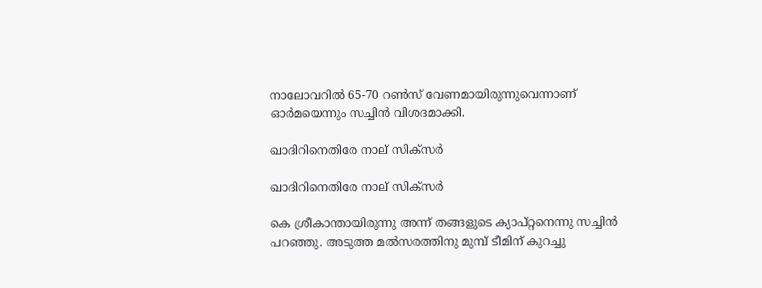നാലോവറില്‍ 65-70 റണ്‍സ് വേണമായിരുന്നുവെന്നാണ് ഓര്‍മയെന്നും സച്ചിന്‍ വിശദമാക്കി.

ഖാദിറിനെതിരേ നാല് സിക്‌സര്‍

ഖാദിറിനെതിരേ നാല് സിക്‌സര്‍

കെ ശ്രീകാന്തായിരുന്നു അന്ന് തങ്ങളുടെ ക്യാപ്റ്റനെന്നു സച്ചിന്‍ പറഞ്ഞു. അടുത്ത മല്‍സരത്തിനു മുമ്പ് ടീമിന് കുറച്ചു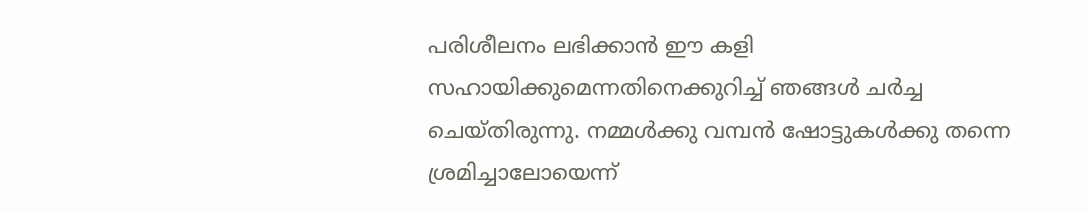പരിശീലനം ലഭിക്കാന്‍ ഈ കളി സഹായിക്കുമെന്നതിനെക്കുറിച്ച് ഞങ്ങള്‍ ചര്‍ച്ച ചെയ്തിരുന്നു. നമ്മള്‍ക്കു വമ്പന്‍ ഷോട്ടുകള്‍ക്കു തന്നെ ശ്രമിച്ചാലോയെന്ന്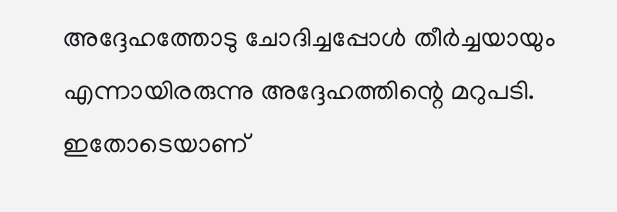അദ്ദേഹത്തോടു ചോദിച്ചപ്പോള്‍ തീര്‍ച്ചയായും എന്നായിരരുന്നു അദ്ദേഹത്തിന്റെ മറുപടി. ഇതോടെയാണ്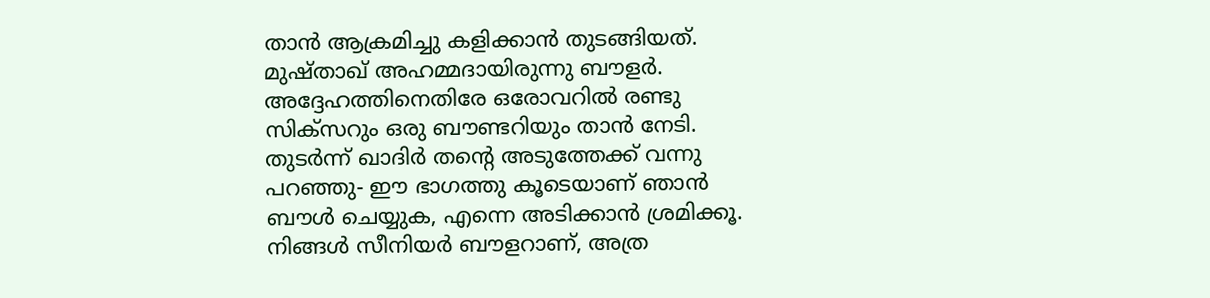താന്‍ ആക്രമിച്ചു കളിക്കാന്‍ തുടങ്ങിയത്.
മുഷ്താഖ് അഹമ്മദായിരുന്നു ബൗളര്‍. അദ്ദേഹത്തിനെതിരേ ഒരോവറില്‍ രണ്ടു സിക്‌സറും ഒരു ബൗണ്ടറിയും താന്‍ നേടി. തുടര്‍ന്ന് ഖാദിര്‍ തന്റെ അടുത്തേക്ക് വന്നു പറഞ്ഞു- ഈ ഭാഗത്തു കൂടെയാണ് ഞാന്‍ ബൗള്‍ ചെയ്യുക, എന്നെ അടിക്കാന്‍ ശ്രമിക്കൂ. നിങ്ങള്‍ സീനിയര്‍ ബൗളറാണ്, അത്ര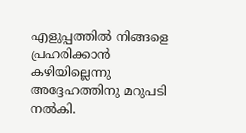എളുപ്പത്തില്‍ നിങ്ങളെ പ്രഹരിക്കാന്‍ കഴിയില്ലെന്നു അദ്ദേഹത്തിനു മറുപടി നല്‍കി.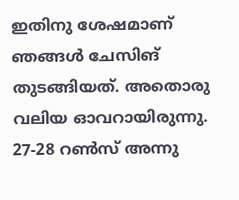ഇതിനു ശേഷമാണ് ഞങ്ങള്‍ ചേസിങ് തുടങ്ങിയത്. അതൊരു വലിയ ഓവറായിരുന്നു. 27-28 റണ്‍സ് അന്നു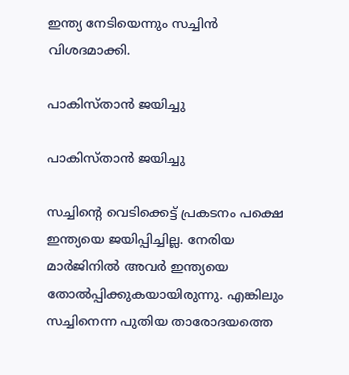ഇന്ത്യ നേടിയെന്നും സച്ചിന്‍ വിശദമാക്കി.

പാകിസ്താന്‍ ജയിച്ചു

പാകിസ്താന്‍ ജയിച്ചു

സച്ചിന്റെ വെടിക്കെട്ട് പ്രകടനം പക്ഷെ ഇന്ത്യയെ ജയിപ്പിച്ചില്ല. നേരിയ മാര്‍ജിനില്‍ അവര്‍ ഇന്ത്യയെ തോല്‍പ്പിക്കുകയായിരുന്നു. എങ്കിലും സച്ചിനെന്ന പുതിയ താരോദയത്തെ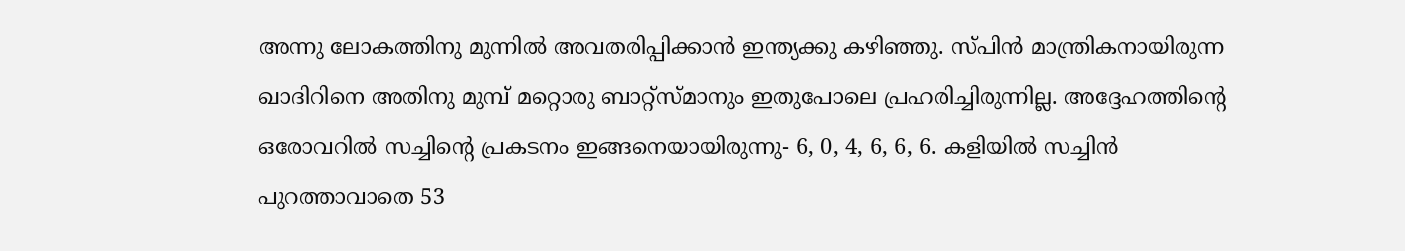അന്നു ലോകത്തിനു മുന്നില്‍ അവതരിപ്പിക്കാന്‍ ഇന്ത്യക്കു കഴിഞ്ഞു. സ്പിന്‍ മാന്ത്രികനായിരുന്ന ഖാദിറിനെ അതിനു മുമ്പ് മറ്റൊരു ബാറ്റ്‌സ്മാനും ഇതുപോലെ പ്രഹരിച്ചിരുന്നില്ല. അദ്ദേഹത്തിന്റെ ഒരോവറില്‍ സച്ചിന്റെ പ്രകടനം ഇങ്ങനെയായിരുന്നു- 6, 0, 4, 6, 6, 6. കളിയില്‍ സച്ചിന്‍ പുറത്താവാതെ 53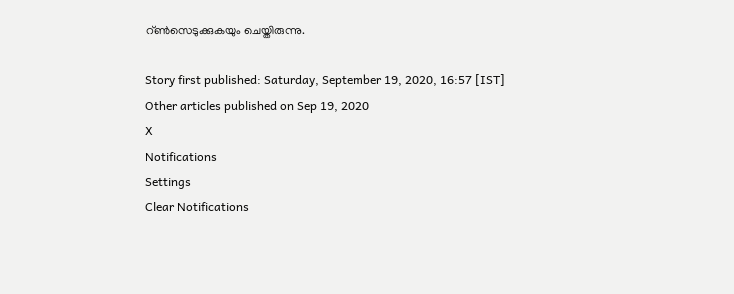റ്ണ്‍സെടുക്കുകയും ചെയ്തിരുന്നു.

Story first published: Saturday, September 19, 2020, 16:57 [IST]
Other articles published on Sep 19, 2020
X
Notifications
Settings
Clear Notifications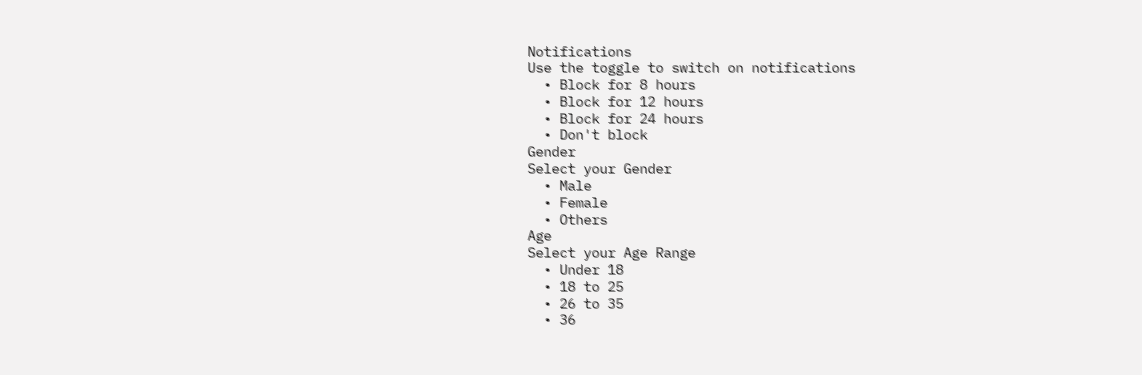Notifications
Use the toggle to switch on notifications
  • Block for 8 hours
  • Block for 12 hours
  • Block for 24 hours
  • Don't block
Gender
Select your Gender
  • Male
  • Female
  • Others
Age
Select your Age Range
  • Under 18
  • 18 to 25
  • 26 to 35
  • 36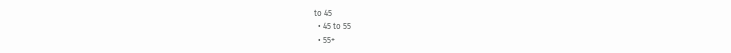to 45
  • 45 to 55
  • 55+